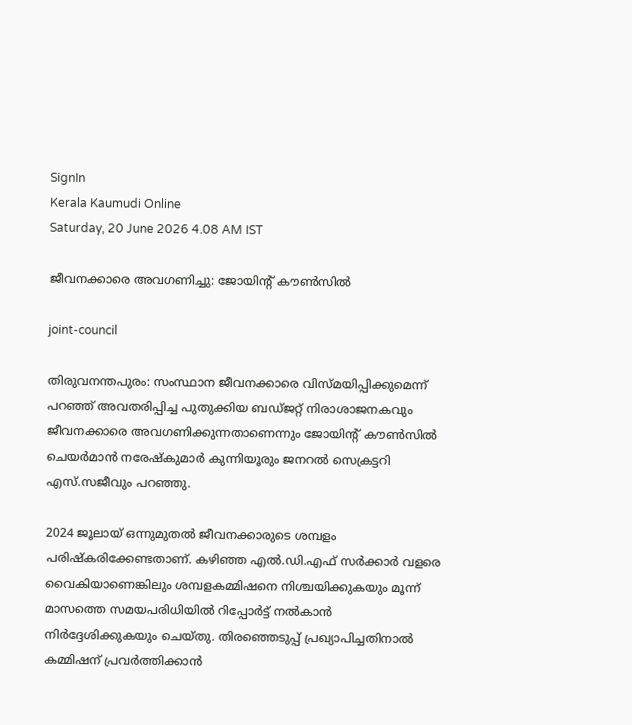SignIn
Kerala Kaumudi Online
Saturday, 20 June 2026 4.08 AM IST

ജീവനക്കാരെ അവഗണിച്ചു: ജോയിന്റ് കൗൺസിൽ

joint-council

തിരുവനന്തപുരം: സംസ്ഥാന ജീവനക്കാരെ വിസ്മയിപ്പിക്കുമെന്ന് പറഞ്ഞ് അവതരിപ്പിച്ച പുതുക്കിയ ബഡ്ജറ്റ് നിരാശാജനകവും ജീവനക്കാരെ അവഗണിക്കുന്നതാണെന്നും ജോയിന്റ് കൗൺസിൽ ചെയർമാൻ നരേഷ്‌കുമാർ കുന്നിയൂരും ജനറൽ സെക്രട്ടറി എസ്.സജീവും പറഞ്ഞു.

2024 ജൂലായ് ഒന്നുമുതൽ ജീവനക്കാരുടെ ശമ്പളം പരിഷ്‌കരിക്കേണ്ടതാണ്. കഴിഞ്ഞ എൽ.ഡി.എഫ് സർക്കാർ വളരെ വൈകിയാണെങ്കിലും ശമ്പളകമ്മിഷനെ നിശ്ചയിക്കുകയും മൂന്ന് മാസത്തെ സമയപരിധിയിൽ റിപ്പോർട്ട് നൽകാൻ നിർദ്ദേശിക്കുകയും ചെയ്തു. തിരഞ്ഞെടുപ്പ് പ്രഖ്യാപിച്ചതിനാൽ കമ്മിഷന് പ്രവർത്തിക്കാൻ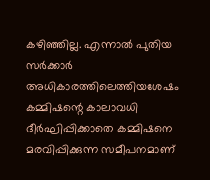കഴിഞ്ഞില്ല. എന്നാൽ പുതിയ സർക്കാർ അധികാരത്തിലെത്തിയശേഷം കമ്മിഷന്റെ കാലാവധി ദീർഘിപ്പിക്കാതെ കമ്മിഷനെ മരവിപ്പിക്കുന്ന സമീപനമാണ്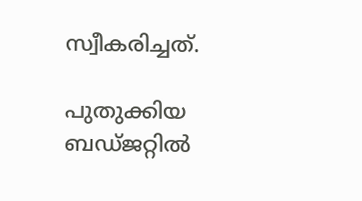സ്വീകരിച്ചത്.

പുതുക്കിയ ബഡ്ജറ്റിൽ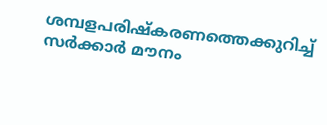ശമ്പളപരിഷ്‌കരണത്തെക്കുറിച്ച് സർക്കാർ മൗനം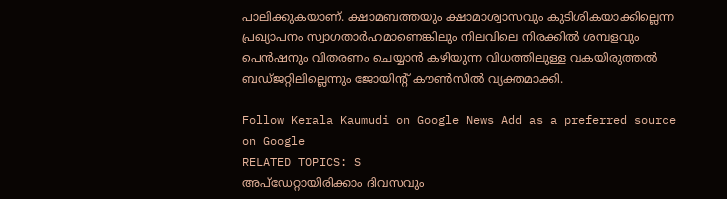പാലിക്കുകയാണ്. ക്ഷാമബത്തയും ക്ഷാമാശ്വാസവും കുടിശികയാക്കില്ലെന്ന പ്രഖ്യാപനം സ്വാഗതാർഹമാണെങ്കിലും നിലവിലെ നിരക്കിൽ ശമ്പളവും പെൻഷനും വിതരണം ചെയ്യാൻ കഴിയുന്ന വിധത്തിലുള്ള വകയിരുത്തൽ ബഡ്ജറ്റിലില്ലെന്നും ജോയിന്റ് കൗൺസിൽ വ്യക്തമാക്കി.

Follow Kerala Kaumudi on Google News Add as a preferred source on Google
RELATED TOPICS: S
അപ്ഡേറ്റായിരിക്കാം ദിവസവും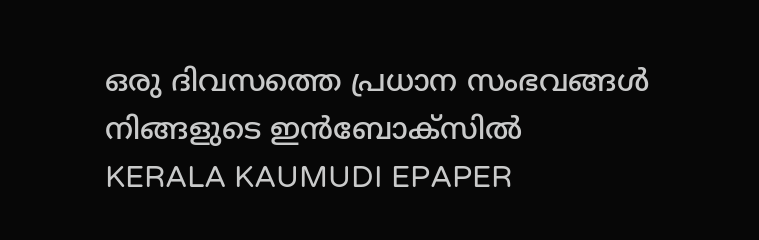ഒരു ദിവസത്തെ പ്രധാന സംഭവങ്ങൾ നിങ്ങളുടെ ഇൻബോക്സിൽ
KERALA KAUMUDI EPAPER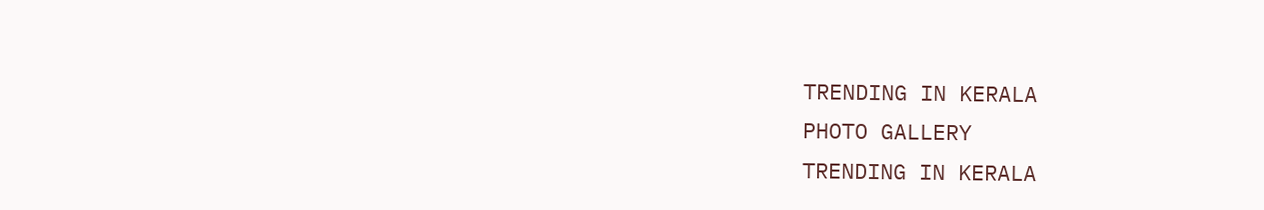TRENDING IN KERALA
PHOTO GALLERY
TRENDING IN KERALA